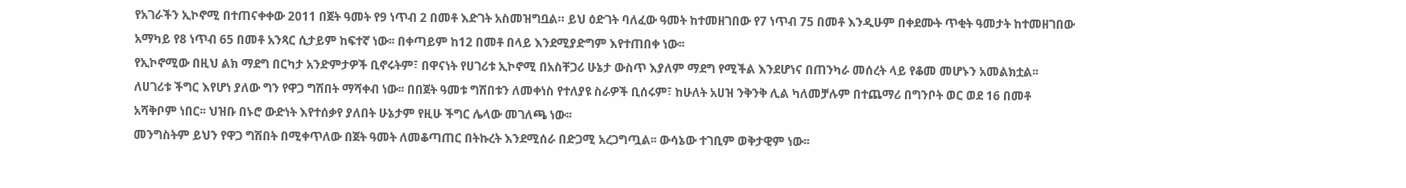የአገራችን ኢኮኖሚ በተጠናቀቀው 2011 በጀት ዓመት የ9 ነጥብ 2 በመቶ እድገት አስመዝግቧል። ይህ ዕድገት ባለፈው ዓመት ከተመዘገበው የ7 ነጥብ 75 በመቶ እንዲሁም በቀደሙት ጥቂት ዓመታት ከተመዘገበው አማካይ የ8 ነጥብ 65 በመቶ አንጻር ሲታይም ከፍተኛ ነው፡፡ በቀጣይም ከ12 በመቶ በላይ እንደሚያድግም እየተጠበቀ ነው፡፡
የኢኮኖሚው በዚህ ልክ ማደግ በርካታ አንድምታዎች ቢኖሩትም፣ በዋናነት የሀገሪቱ ኢኮኖሚ በአስቸጋሪ ሁኔታ ውስጥ እያለም ማደግ የሚችል እንደሆነና በጠንካራ መሰረት ላይ የቆመ መሆኑን አመልክቷል፡፡
ለሀገሪቱ ችግር እየሆነ ያለው ግን የዋጋ ግሽበት ማሻቀብ ነው፡፡ በበጀት ዓመቱ ግሽበቱን ለመቀነስ የተለያዩ ስራዎች ቢሰሩም፣ ከሁለት አሀዝ ንቅንቅ ሊል ካለመቻሉም በተጨማሪ በግንቦት ወር ወደ 16 በመቶ አሻቅቦም ነበር፡፡ ህዝቡ በኑሮ ውድነት እየተሰቃየ ያለበት ሁኔታም የዚሁ ችግር ሌላው መገለጫ ነው፡፡
መንግስትም ይህን የዋጋ ግሽበት በሚቀጥለው በጀት ዓመት ለመቆጣጠር በትኩረት እንደሚሰራ በድጋሚ አረጋግጧል፡፡ ውሳኔው ተገቢም ወቅታዊም ነው፡፡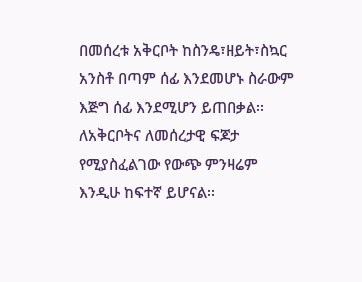በመሰረቱ አቅርቦት ከስንዴ፣ዘይት፣ስኳር አንስቶ በጣም ሰፊ እንደመሆኑ ስራውም እጅግ ሰፊ እንደሚሆን ይጠበቃል፡፡ ለአቅርቦትና ለመሰረታዊ ፍጆታ የሚያስፈልገው የውጭ ምንዛሬም እንዲሁ ከፍተኛ ይሆናል፡፡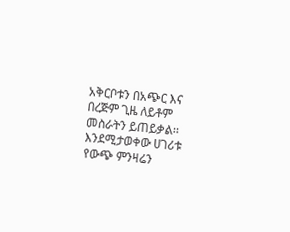አቅርቦቱን በአጭር እና በረጅም ጊዜ ለይቶም መስራትን ይጠይቃል፡፡
እንደሚታወቀው ሀገሪቱ የውጭ ምንዛሬን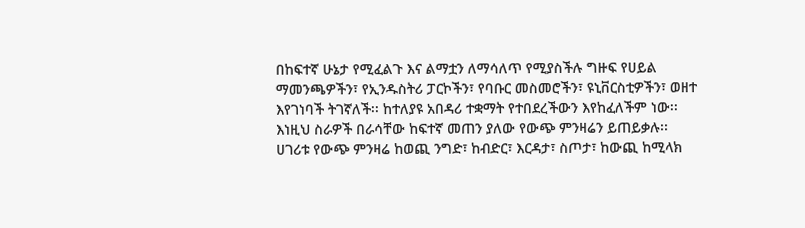በከፍተኛ ሁኔታ የሚፈልጉ እና ልማቷን ለማሳለጥ የሚያስችሉ ግዙፍ የሀይል ማመንጫዎችን፣ የኢንዱስትሪ ፓርኮችን፣ የባቡር መስመሮችን፣ ዩኒቨርስቲዎችን፣ ወዘተ እየገነባች ትገኛለች፡፡ ከተለያዩ አበዳሪ ተቋማት የተበደረችውን እየከፈለችም ነው፡፡ እነዚህ ስራዎች በራሳቸው ከፍተኛ መጠን ያለው የውጭ ምንዛሬን ይጠይቃሉ፡፡
ሀገሪቱ የውጭ ምንዛሬ ከወጪ ንግድ፣ ከብድር፣ እርዳታ፣ ስጦታ፣ ከውጪ ከሚላክ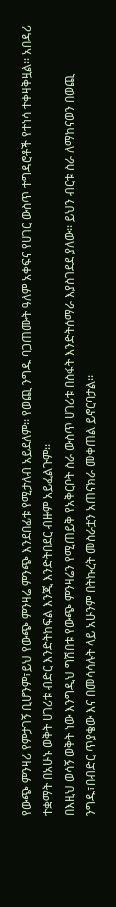የውጭ ምንዛሪ የምታገኝ ቢሆንም፣ይህ የውጭ ምንዛሬ ምንጭ እንደበፊቱ የሚታለብ አይደለም፡፡ የወጪ ንግዱ ባጋጠሙት ዓለም አቀፍና የሀገር ውስጥ ተግዳሮቶች የተነሳ ተቀዛቅዟል፡፡ አበዳሪ ተቋማት በአሁኑ ወቅት ሀገሪቱ ብድር እንድትከፍል እንጂ እንድትበደር ብዙም አይፈልጉም፡፡
በእዚህ ወሳኝ ወቅት ነው እንግዲህ ግሽበቱ የውጭ ምንዛሬን የሚጠይቅ የአቅርቦት ስራ ውስጥ ሀገሪቱ በስፋት እንድትሰማራ እያስገደደ ያለው፡፡ ይህን ብርቱ ስራ ለማከናወን በወጪ ንግዱ፣በብድር ጥያቄው እና በመሳሳሉት ላይ አሁንም በትኩረት መስራቷን አጠናክራ መቀጠል ይኖርባታል፡፡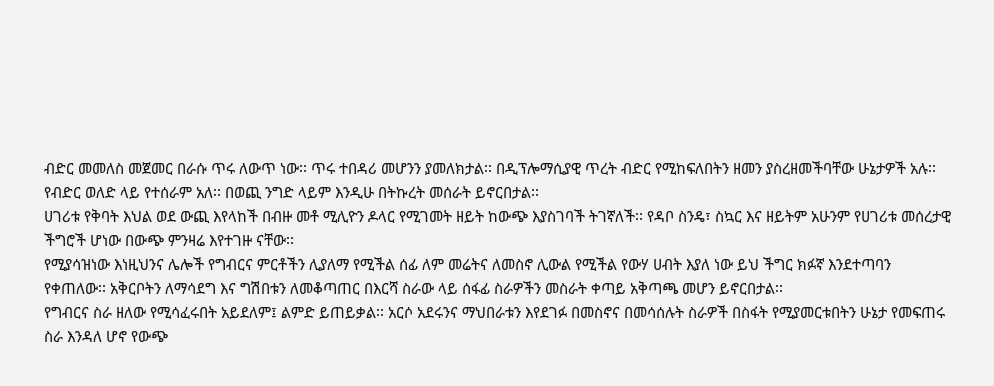ብድር መመለስ መጀመር በራሱ ጥሩ ለውጥ ነው፡፡ ጥሩ ተበዳሪ መሆንን ያመለክታል፡፡ በዲፕሎማሲያዊ ጥረት ብድር የሚከፍለበትን ዘመን ያስረዘመችባቸው ሁኔታዎች አሉ፡፡ የብድር ወለድ ላይ የተሰራም አለ፡፡ በወጪ ንግድ ላይም እንዲሁ በትኩረት መሰራት ይኖርበታል፡፡
ሀገሪቱ የቅባት እህል ወደ ውጪ እየላከች በብዙ መቶ ሚሊዮን ዶላር የሚገመት ዘይት ከውጭ እያስገባች ትገኛለች፡፡ የዳቦ ስንዴ፣ ስኳር እና ዘይትም አሁንም የሀገሪቱ መሰረታዊ ችግሮች ሆነው በውጭ ምንዛሬ እየተገዙ ናቸው፡፡
የሚያሳዝነው እነዚህንና ሌሎች የግብርና ምርቶችን ሊያለማ የሚችል ሰፊ ለም መሬትና ለመስኖ ሊውል የሚችል የውሃ ሀብት እያለ ነው ይህ ችግር ክፉኛ እንደተጣባን የቀጠለው፡፡ አቅርቦትን ለማሳደግ እና ግሽበቱን ለመቆጣጠር በእርሻ ስራው ላይ ሰፋፊ ስራዎችን መስራት ቀጣይ አቅጣጫ መሆን ይኖርበታል፡፡
የግብርና ስራ ዘለው የሚሳፈሩበት አይደለም፤ ልምድ ይጠይቃል፡፡ አርሶ አደሩንና ማህበራቱን እየደገፉ በመስኖና በመሳሰሉት ስራዎች በስፋት የሚያመርቱበትን ሁኔታ የመፍጠሩ ስራ እንዳለ ሆኖ የውጭ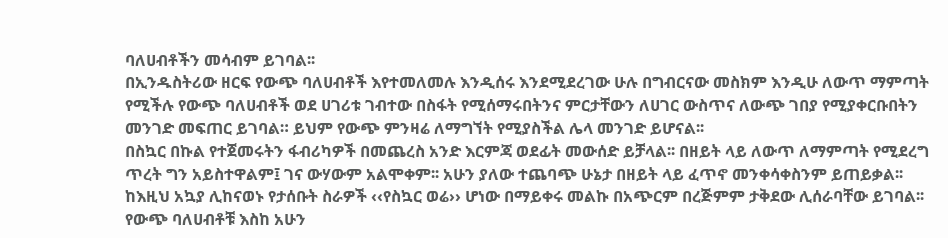ባለሀብቶችን መሳብም ይገባል፡፡
በኢንዱስትሪው ዘርፍ የውጭ ባለሀብቶች እየተመለመሉ እንዲሰሩ እንደሚደረገው ሁሉ በግብርናው መስክም እንዲሁ ለውጥ ማምጣት የሚችሉ የውጭ ባለሀብቶች ወደ ሀገሪቱ ገብተው በስፋት የሚሰማሩበትንና ምርታቸውን ለሀገር ውስጥና ለውጭ ገበያ የሚያቀርቡበትን መንገድ መፍጠር ይገባል። ይህም የውጭ ምንዛሬ ለማግኘት የሚያስችል ሌላ መንገድ ይሆናል፡፡
በስኳር በኩል የተጀመሩትን ፋብሪካዎች በመጨረስ አንድ እርምጃ ወደፊት መውሰድ ይቻላል፡፡ በዘይት ላይ ለውጥ ለማምጣት የሚደረግ ጥረት ግን አይስተዋልም፤ ገና ውሃውም አልሞቀም፡፡ አሁን ያለው ተጨባጭ ሁኔታ በዘይት ላይ ፈጥኖ መንቀሳቀስንም ይጠይቃል፡፡ ከእዚህ አኳያ ሊከናወኑ የታሰቡት ስራዎች ‹‹የስኳር ወሬ›› ሆነው በማይቀሩ መልኩ በአጭርም በረጅምም ታቅደው ሊሰራባቸው ይገባል፡፡
የውጭ ባለሀብቶቹ እስከ አሁን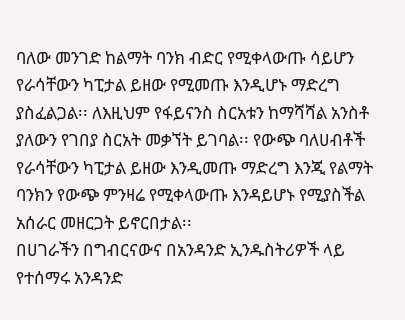ባለው መንገድ ከልማት ባንክ ብድር የሚቀላውጡ ሳይሆን የራሳቸውን ካፒታል ይዘው የሚመጡ እንዲሆኑ ማድረግ ያስፈልጋል፡፡ ለእዚህም የፋይናንስ ስርአቱን ከማሻሻል አንስቶ ያለውን የገበያ ስርአት መቃኘት ይገባል፡፡ የውጭ ባለሀብቶች የራሳቸውን ካፒታል ይዘው እንዲመጡ ማድረግ እንጂ የልማት ባንክን የውጭ ምንዛሬ የሚቀላውጡ እንዳይሆኑ የሚያስችል አሰራር መዘርጋት ይኖርበታል፡፡
በሀገራችን በግብርናውና በአንዳንድ ኢንዱስትሪዎች ላይ የተሰማሩ አንዳንድ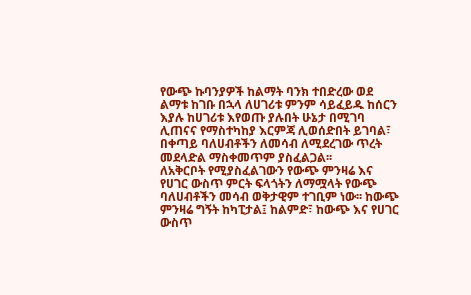የውጭ ኩባንያዎች ከልማት ባንክ ተበድረው ወደ ልማቱ ከገቡ በኋላ ለሀገሪቱ ምንም ሳይፈይዱ ከሰርን እያሉ ከሀገሪቱ እየወጡ ያሉበት ሁኔታ በሚገባ ሊጠናና የማስተካከያ እርምጃ ሊወሰድበት ይገባል፣ በቀጣይ ባለሀብቶችን ለመሳብ ለሚደረገው ጥረት መደላድል ማስቀመጥም ያስፈልጋል፡፡
ለአቅርቦት የሚያስፈልገውን የውጭ ምንዛሬ እና የሀገር ውስጥ ምርት ፍላጎትን ለማሟላት የውጭ ባለሀብቶችን መሳብ ወቅታዊም ተገቢም ነው፡፡ ከውጭ ምንዛሬ ግኝት ከካፒታል፤ ከልምድ፣ ከውጭ እና የሀገር ውስጥ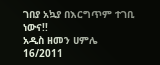ገበያ አኳያ በእርግጥም ተገቢ ነውና!!
አዲስ ዘመን ሀምሌ 16/2011